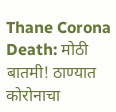Thane Corona Death: मोठी बातमी! ठाण्यात कोरोनाचा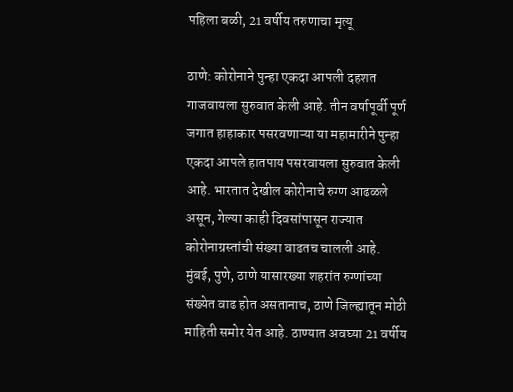पहिला बळी, 21 वर्षीय तरुणाचा मृत्यू

ठाणे: कोरोनाने पुन्हा एकदा आपली दहशत गाजवायला सुरुवात केली आहे. तीन वर्षापूर्वी पूर्ण जगात हाहाकार पसरवणाऱ्या या महामारीने पुन्हा एकदा आपले हातपाय पसरवायला सुरुवात केली आहे. भारतात देखील कोरोनाचे रुग्ण आढळले असून, गेल्या काही दिवसांपासून राज्यात कोरोनाग्रस्तांची संख्या वाढतच चालली आहे. मुंबई, पुणे, ठाणे यासारख्या शहरांत रुग्णांच्या संख्येत वाढ होत असतानाच, ठाणे जिल्ह्यातून मोठी माहिती समोर येत आहे. ठाण्यात अवघ्या 21 वर्षीय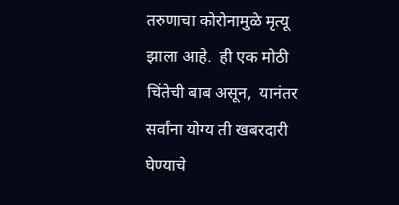तरुणाचा कोरोनामुळे मृत्यू झाला आहे.  ही एक मोठी चिंतेची बाब असून,  यानंतर सर्वांना योग्य ती खबरदारी घेण्याचे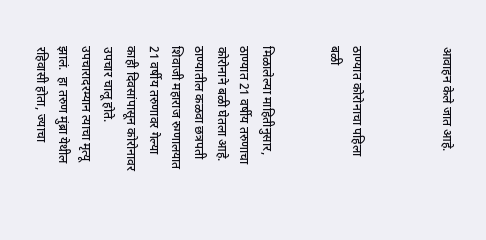आवाहन केले जात आहे.



ठाण्यात कोरोनाचा पहिला बळी


मिळालेल्या माहितीनुसार, ठाण्यात 21 वर्षीय तरुणाचा कोरोनाने बळी घेतला आहे. ठाण्यातील कळवा छत्रपती शिवाजी महाराज रुग्णालयात 21 वर्षीय तरुणावर गेल्या काही दिवसांपासून कोरोनावर उपचार चालू होते. उपचारादरम्यान त्याचा मृत्यू झालं.  हा तरुण मुंब्रा येथील रहिवासी होता, ज्याचा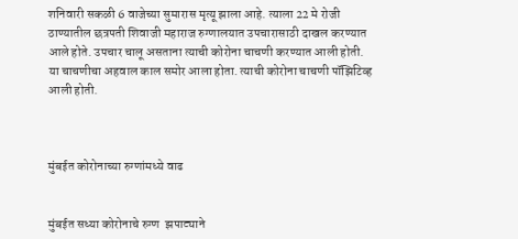शनिवारी सकळी 6 वाजेच्या सुमारास मृत्यू झाला आहे. त्याला 22 मे रोजी ठाण्यातील छत्रपती शिवाजी महाराज रुग्णालयात उपचारासाठी दाखल करण्यात आले होते. उपचार चालू असताना त्याची कोरोना चाचणी करण्यात आली होती. या चाचणीचा अहवाल काल समोर आला होता. त्याची कोरोना चाचणी पॉझिटिव्ह आली होती.



मुंबईत कोरोनाच्या रुग्णांमध्ये वाढ


मुंबईत सध्या कोरोनाचे रुग्ण  झपाट्याने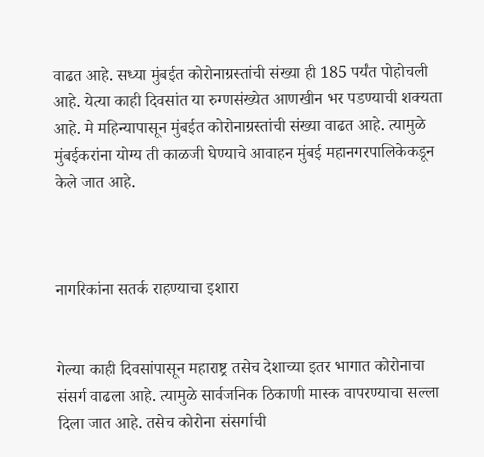वाढत आहे. सध्या मुंबईत कोरोनाग्रस्तांची संख्या ही 185 पर्यंत पोहोचली आहे. येत्या काही दिवसांत या रुग्णसंख्येत आणखीन भर पडण्याची शक्यता आहे. मे महिन्यापासून मुंबईत कोरोनाग्रस्तांची संख्या वाढत आहे. त्यामुळे मुंबईकरांना योग्य ती काळजी घेण्याचे आवाहन मुंबई महानगरपालिकेकडून केले जात आहे.



नागरिकांना सतर्क राहण्याचा इशारा


गेल्या काही दिवसांपासून महाराष्ट्र तसेच देशाच्या इतर भागात कोरोनाचा संसर्ग वाढला आहे. त्यामुळे सार्वजनिक ठिकाणी मास्क वापरण्याचा सल्ला दिला जात आहे. तसेच कोरोना संसर्गाची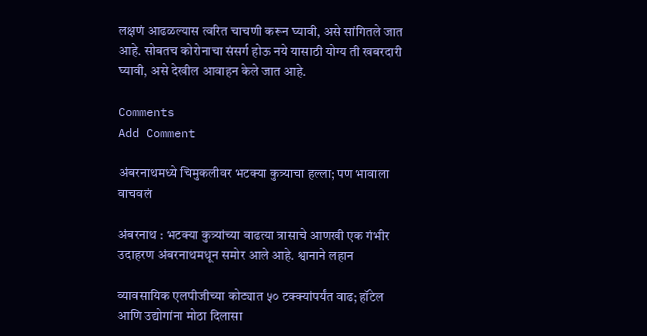लक्षणं आढळल्यास त्वरित चाचणी करून घ्यावी, असे सांगितले जात आहे. सोबतच कोरोनाचा संसर्ग होऊ नये यासाठी योग्य ती खबरदारी घ्यावी, असे देखील आवाहन केले जात आहे.

Comments
Add Comment

अंबरनाथमध्ये चिमुकलीवर भटक्या कुत्र्याचा हल्ला; पण भावाला वाचवलं

अंबरनाथ : भटक्या कुत्र्यांच्या वाढत्या त्रासाचे आणखी एक गंभीर उदाहरण अंबरनाथमधून समोर आले आहे. श्वानाने लहान

व्यावसायिक एलपीजीच्या कोट्यात ५० टक्क्यांपर्यंत वाढ; हॉटेल आणि उद्योगांना मोठा दिलासा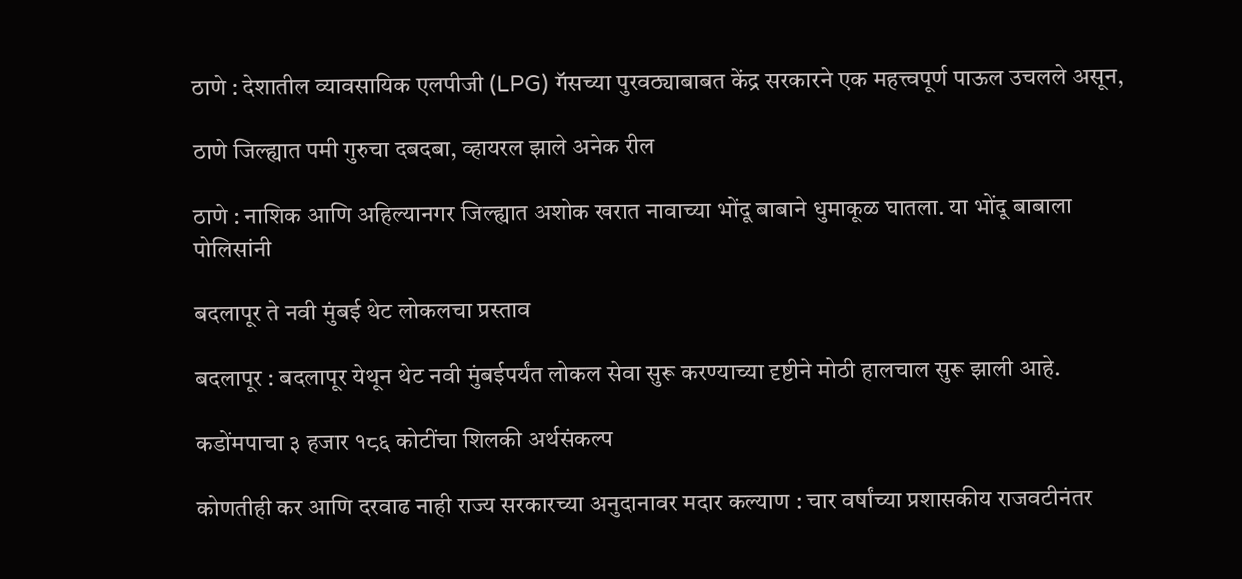ठाणे : देशातील व्यावसायिक एलपीजी (LPG) गॅसच्या पुरवठ्याबाबत केंद्र सरकारने एक महत्त्वपूर्ण पाऊल उचलले असून,

ठाणे जिल्ह्यात पमी गुरुचा दबदबा, व्हायरल झाले अनेक रील

ठाणे : नाशिक आणि अहिल्यानगर जिल्ह्यात अशोक खरात नावाच्या भोंदू बाबाने धुमाकूळ घातला. या भोंदू बाबाला पोलिसांनी

बदलापूर ते नवी मुंबई थेट लोकलचा प्रस्ताव

बदलापूर : बदलापूर येथून थेट नवी मुंबईपर्यंत लोकल सेवा सुरू करण्याच्या दृष्टीने मोठी हालचाल सुरू झाली आहे.

कडोंमपाचा ३ हजार १८६ कोटींचा शिलकी अर्थसंकल्प

कोणतीही कर आणि दरवाढ नाही राज्य सरकारच्या अनुदानावर मदार कल्याण : चार वर्षांच्या प्रशासकीय राजवटीनंतर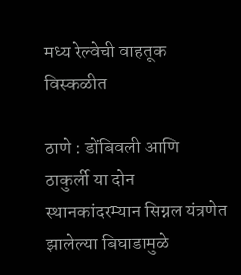मध्य रेल्वेची वाहतूक विस्कळीत

ठाणे : डोंबिवली आणि ठाकुर्ली या दोन स्थानकांदरम्यान सिग्नल यंत्रणेत झालेल्या बिघाडामुळे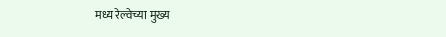मध्य रेल्वेच्या मुख्य